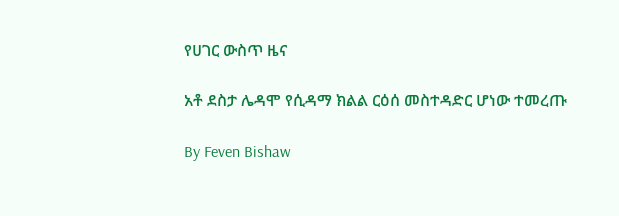የሀገር ውስጥ ዜና

አቶ ደስታ ሌዳሞ የሲዳማ ክልል ርዕሰ መስተዳድር ሆነው ተመረጡ

By Feven Bishaw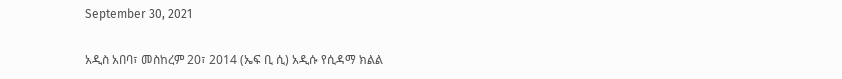September 30, 2021

አዲስ አበባ፣ መስከረም 20፣ 2014 (ኤፍ ቢ ሲ) አዲሱ የሲዳማ ክልል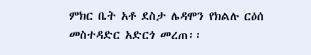ምክር ቤት አቶ ደስታ ሌዳሞን የክልሉ ርዕሰ መስተዳድር አድርጎ መረጠ፡፡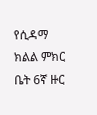የሲዳማ ክልል ምክር ቤት 6ኛ ዙር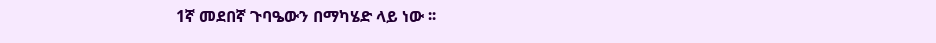1ኛ መደበኛ ጉባዔውን በማካሄድ ላይ ነው ፡፡